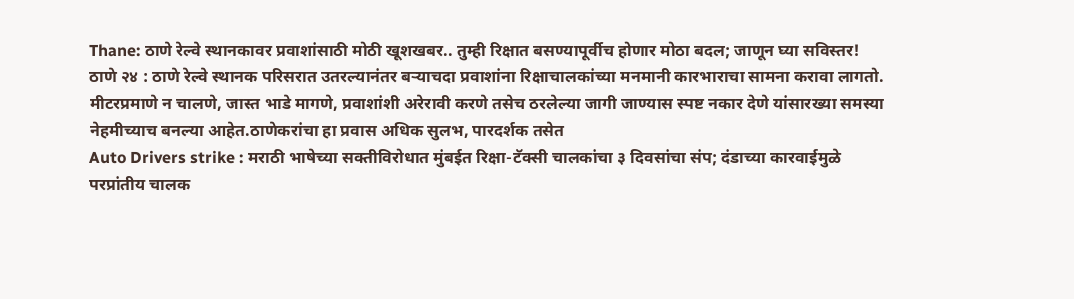Thane: ठाणे रेल्वे स्थानकावर प्रवाशांसाठी मोठी खूशखबर.. तुम्ही रिक्षात बसण्यापूर्वीच होणार मोठा बदल; जाणून घ्या सविस्तर!
ठाणे २४ : ठाणे रेल्वे स्थानक परिसरात उतरल्यानंतर बऱ्याचदा प्रवाशांना रिक्षाचालकांच्या मनमानी कारभाराचा सामना करावा लागतो. मीटरप्रमाणे न चालणे, जास्त भाडे मागणे, प्रवाशांशी अरेरावी करणे तसेच ठरलेल्या जागी जाण्यास स्पष्ट नकार देणे यांसारख्या समस्या नेहमीच्याच बनल्या आहेत.ठाणेकरांचा हा प्रवास अधिक सुलभ, पारदर्शक तसेत
Auto Drivers strike : मराठी भाषेच्या सक्तीविरोधात मुंबईत रिक्षा-टॅक्सी चालकांचा ३ दिवसांचा संप; दंडाच्या कारवाईमुळे परप्रांतीय चालक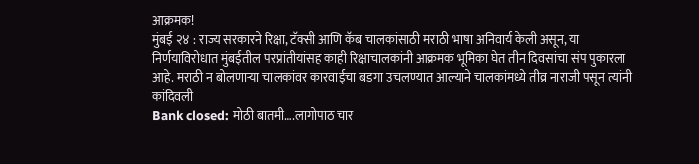आक्रमक!
मुंबई २४ : राज्य सरकारने रिक्षा, टॅक्सी आणि कॅब चालकांसाठी मराठी भाषा अनिवार्य केली असून, या निर्णयाविरोधात मुंबईतील परप्रांतीयांसह काही रिक्षाचालकांनी आक्रमक भूमिका घेत तीन दिवसांचा संप पुकारला आहे. मराठी न बोलणाऱ्या चालकांवर कारवाईचा बडगा उचलण्यात आल्याने चालकांमध्ये तीव्र नाराजी पसून त्यांनी कांदिवली
Bank closed: मोठी बातमी….लागोपाठ चार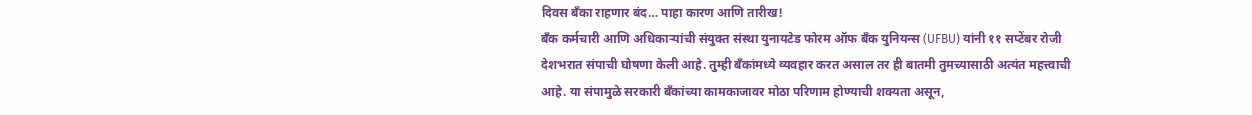दिवस बँका राहणार बंद… पाहा कारण आणि तारीख!
बँक कर्मचारी आणि अधिकाऱ्यांची संयुक्त संस्था युनायटेड फोरम ऑफ बँक युनियन्स (UFBU) यांनी ११ सप्टेंबर रोजी देशभरात संपाची घोषणा केली आहे. तुम्ही बँकांमध्ये व्यवहार करत असाल तर ही बातमी तुमच्यासाठी अत्यंत महत्त्वाची आहे. या संपामुळे सरकारी बँकांच्या कामकाजावर मोठा परिणाम होण्याची शक्यता असून,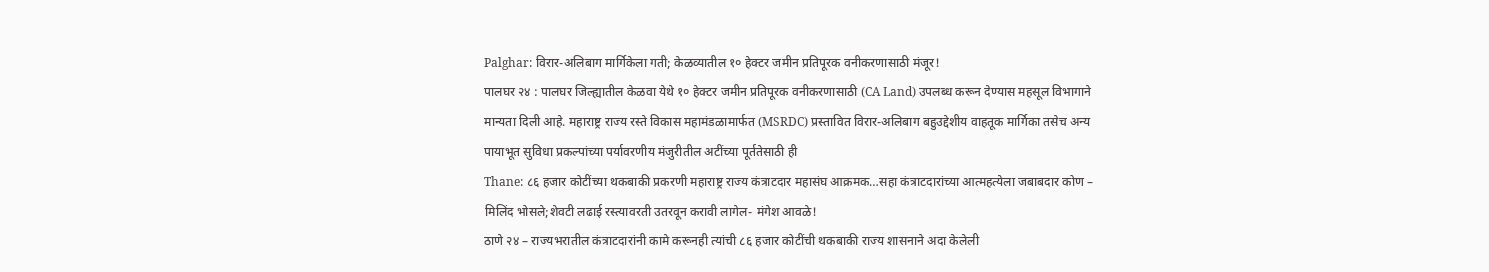Palghar: विरार-अलिबाग मार्गिकेला गती; केळव्यातील १० हेक्टर जमीन प्रतिपूरक वनीकरणासाठी मंजूर!
पालघर २४ : पालघर जिल्ह्यातील केळवा येथे १० हेक्टर जमीन प्रतिपूरक वनीकरणासाठी (CA Land) उपलब्ध करून देण्यास महसूल विभागाने मान्यता दिली आहे. महाराष्ट्र राज्य रस्ते विकास महामंडळामार्फत (MSRDC) प्रस्तावित विरार-अलिबाग बहुउद्देशीय वाहतूक मार्गिका तसेच अन्य पायाभूत सुविधा प्रकल्पांच्या पर्यावरणीय मंजुरीतील अटींच्या पूर्ततेसाठी ही
Thane: ८६ हजार कोटींच्या थकबाकी प्रकरणी महाराष्ट्र राज्य कंत्राटदार महासंघ आक्रमक…सहा कंत्राटदारांच्या आत्महत्येला जबाबदार कोण – मिलिंद भोसले;शेवटी लढाई रस्त्यावरती उतरवून करावी लागेल- मंगेश आवळे!
ठाणे २४ – राज्यभरातील कंत्राटदारांनी कामे करूनही त्यांची ८६ हजार कोटींची थकबाकी राज्य शासनाने अदा केलेली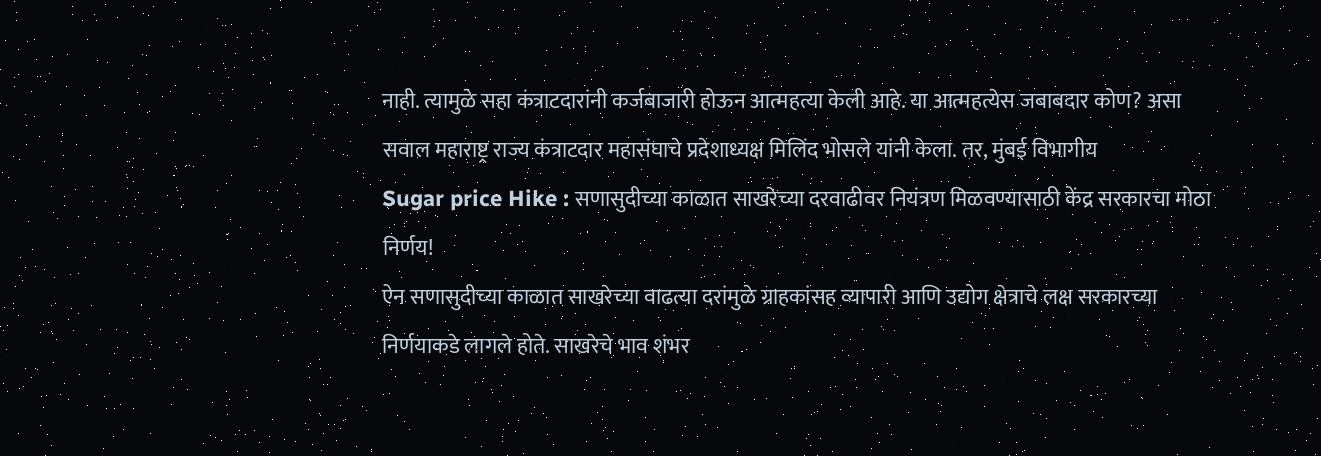नाही. त्यामुळे सहा कंत्राटदारांनी कर्जबाजारी होऊन आत्महत्या केली आहे. या आत्महत्येस जबाबदार कोण? असा सवाल महाराष्ट्र राज्य कंत्राटदार महासंघाचे प्रदेशाध्यक्ष मिलिंद भोसले यांनी केला. तर, मुंबई विभागीय
Sugar price Hike : सणासुदीच्या काळात साखरेच्या दरवाढीवर नियंत्रण मिळवण्यासाठी केंद्र सरकारचा मोठा निर्णय!
ऐन सणासुदीच्या काळात साखरेच्या वाढत्या दरांमुळे ग्राहकांसह व्यापारी आणि उद्योग क्षेत्राचे लक्ष सरकारच्या निर्णयाकडे लागले होते. साखरेचे भाव शंभर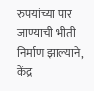रुपयांच्या पार जाण्याची भीती निर्माण झाल्याने, केंद्र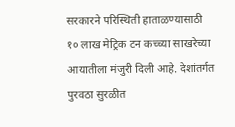सरकारने परिस्थिती हाताळण्यासाठी १० लाख मेट्रिक टन कच्च्या साखरेच्या आयातीला मंजुरी दिली आहे. देशांतर्गत पुरवठा सुरळीत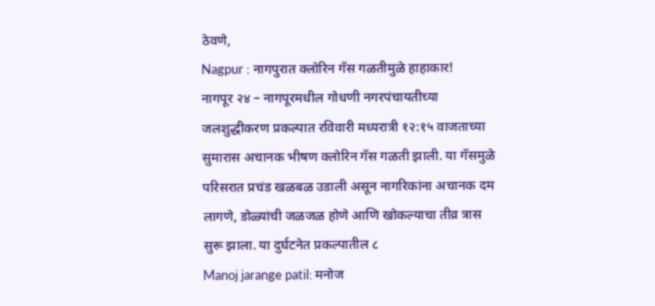ठेवणे,
Nagpur : नागपुरात क्लोरिन गॅस गळतीमुळे हाहाकार!
नागपूर २४ – नागपूरमधील गोधणी नगरपंचायतीच्या जलशुद्धीकरण प्रकल्पात रविवारी मध्यरात्री १२:१५ वाजताच्या सुमारास अचानक भीषण क्लोरिन गॅस गळती झाली. या गॅसमुळे परिसरात प्रचंड खळबळ उडाली असून नागरिकांना अचानक दम लागणे, डोळ्यांची जळजळ होणे आणि खोकल्याचा तीव्र त्रास सुरू झाला. या दुर्घटनेत प्रकल्पातील ८
Manoj jarange patil: मनोज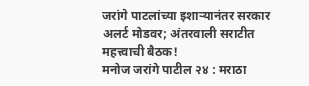जरांगे पाटलांच्या इशाऱ्यानंतर सरकार अलर्ट मोडवर; अंतरवाली सराटीत महत्त्वाची बैठक!
मनोज जरांगे पाटील २४ : मराठा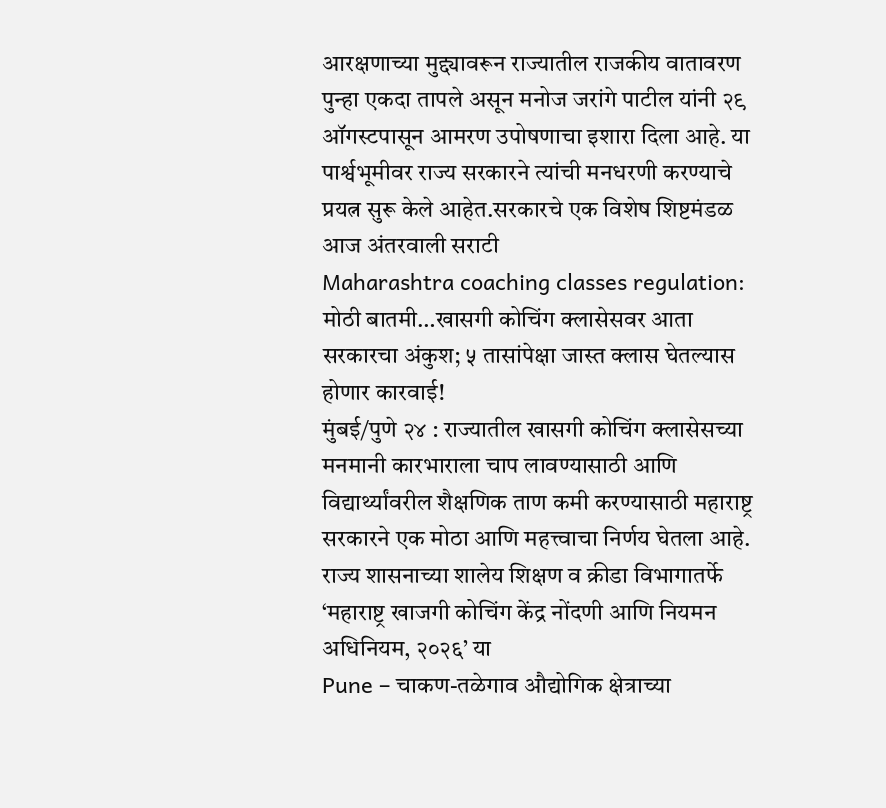आरक्षणाच्या मुद्द्यावरून राज्यातील राजकीय वातावरण पुन्हा एकदा तापले असून मनोज जरांगे पाटील यांनी २९ ऑगस्टपासून आमरण उपोषणाचा इशारा दिला आहे. या पार्श्वभूमीवर राज्य सरकारने त्यांची मनधरणी करण्याचे प्रयत्न सुरू केले आहेत.सरकारचे एक विशेष शिष्टमंडळ आज अंतरवाली सराटी
Maharashtra coaching classes regulation: मोठी बातमी…खासगी कोचिंग क्लासेसवर आता सरकारचा अंकुश; ५ तासांपेक्षा जास्त क्लास घेतल्यास होणार कारवाई!
मुंबई/पुणे २४ : राज्यातील खासगी कोचिंग क्लासेसच्या मनमानी कारभाराला चाप लावण्यासाठी आणि विद्यार्थ्यांवरील शैक्षणिक ताण कमी करण्यासाठी महाराष्ट्र सरकारने एक मोठा आणि महत्त्वाचा निर्णय घेतला आहे. राज्य शासनाच्या शालेय शिक्षण व क्रीडा विभागातर्फे ‘महाराष्ट्र खाजगी कोचिंग केंद्र नोंदणी आणि नियमन अधिनियम, २०२६’ या
Pune – चाकण-तळेगाव औद्योगिक क्षेत्राच्या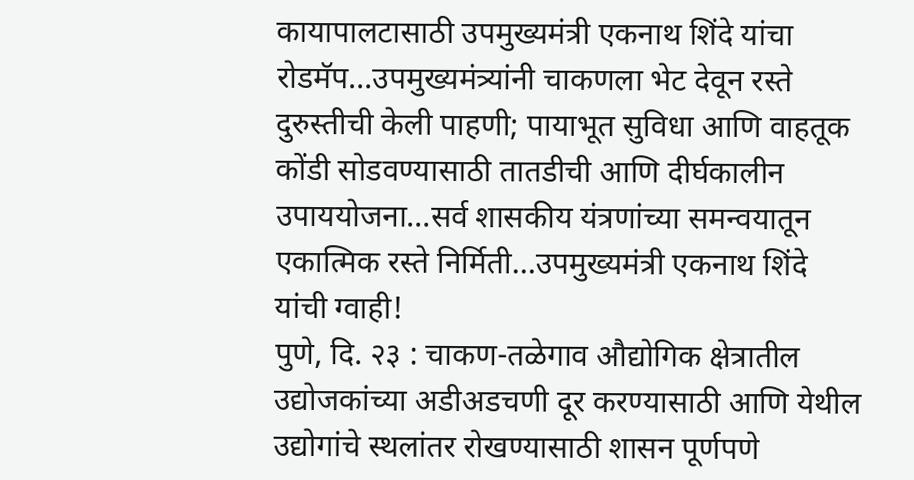कायापालटासाठी उपमुख्यमंत्री एकनाथ शिंदे यांचा रोडमॅप…उपमुख्यमंत्र्यांनी चाकणला भेट देवून रस्ते दुरुस्तीची केली पाहणी; पायाभूत सुविधा आणि वाहतूक कोंडी सोडवण्यासाठी तातडीची आणि दीर्घकालीन उपाययोजना…सर्व शासकीय यंत्रणांच्या समन्वयातून एकात्मिक रस्ते निर्मिती…उपमुख्यमंत्री एकनाथ शिंदे यांची ग्वाही!
पुणे, दि. २३ : चाकण-तळेगाव औद्योगिक क्षेत्रातील उद्योजकांच्या अडीअडचणी दूर करण्यासाठी आणि येथील उद्योगांचे स्थलांतर रोखण्यासाठी शासन पूर्णपणे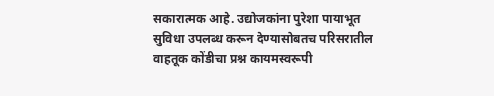सकारात्मक आहे. उद्योजकांना पुरेशा पायाभूत सुविधा उपलब्ध करून देण्यासोबतच परिसरातील वाहतूक कोंडीचा प्रश्न कायमस्वरूपी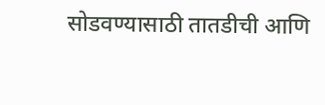सोडवण्यासाठी तातडीची आणि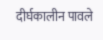दीर्घकालीन पावले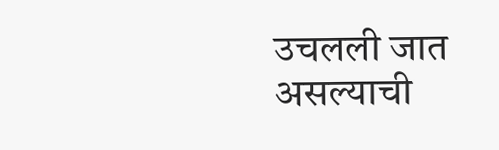उचलली जात असल्याची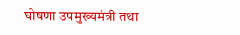घोषणा उपमुख्यमंत्री तथा